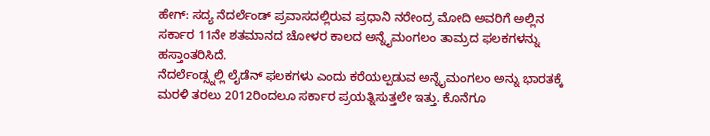ಹೇಗ್: ಸದ್ಯ ನೆದರ್ಲೆಂಡ್ ಪ್ರವಾಸದಲ್ಲಿರುವ ಪ್ರಧಾನಿ ನರೇಂದ್ರ ಮೋದಿ ಅವರಿಗೆ ಅಲ್ಲಿನ ಸರ್ಕಾರ 11ನೇ ಶತಮಾನದ ಚೋಳರ ಕಾಲದ ಅನ್ನೈಮಂಗಲಂ ತಾಮ್ರದ ಫಲಕಗಳನ್ನು ಹಸ್ತಾಂತರಿಸಿದೆ.
ನೆದರ್ಲೆಂಡ್ಸ್ನಲ್ಲಿ ಲೈಡೆನ್ ಫಲಕಗಳು ಎಂದು ಕರೆಯಲ್ಪಡುವ ಅನ್ನೈಮಂಗಲಂ ಅನ್ನು ಭಾರತಕ್ಕೆ ಮರಳಿ ತರಲು 2012ರಿಂದಲೂ ಸರ್ಕಾರ ಪ್ರಯತ್ನಿಸುತ್ತಲೇ ಇತ್ತು. ಕೊನೆಗೂ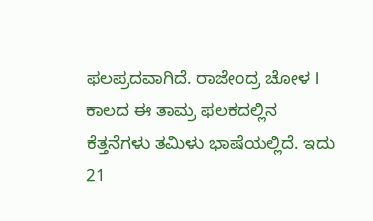ಫಲಪ್ರದವಾಗಿದೆ. ರಾಜೇಂದ್ರ ಚೋಳ I ಕಾಲದ ಈ ತಾಮ್ರ ಫಲಕದಲ್ಲಿನ ಕೆತ್ತನೆಗಳು ತಮಿಳು ಭಾಷೆಯಲ್ಲಿದೆ. ಇದು 21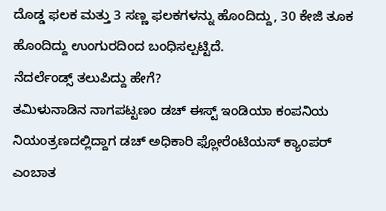ದೊಡ್ಡ ಫಲಕ ಮತ್ತು 3 ಸಣ್ಣ ಫಲಕಗಳನ್ನು ಹೊಂದಿದ್ದು, 30 ಕೇಜಿ ತೂಕ ಹೊಂದಿದ್ದು ಉಂಗುರದಿಂದ ಬಂಧಿಸಲ್ಪಟ್ಟಿದೆ.
ನೆದರ್ಲೆಂಡ್ಸ್ ತಲುಪಿದ್ದು ಹೇಗೆ?
ತಮಿಳುನಾಡಿನ ನಾಗಪಟ್ಟಣಂ ಡಚ್ ಈಸ್ಟ್ ಇಂಡಿಯಾ ಕಂಪನಿಯ ನಿಯಂತ್ರಣದಲ್ಲಿದ್ದಾಗ ಡಚ್ ಅಧಿಕಾರಿ ಫ್ಲೋರೆಂಟಿಯಸ್ ಕ್ಯಾಂಪರ್ ಎಂಬಾತ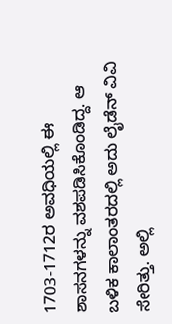1703-1712ರ ಅವಧಿಯಲ್ಲಿ ಈ ಶಾಸನಗಳನ್ನು ವಶಪಡಿಸಿಕೊಂಡಿದ್ದ. ಆ ಬಳಿಕ ಕಾಲಾಂತರದಲ್ಲಿ ಅದು ಲೈಡೆನ್ ವಿವಿ ಸೇರಿತ್ತು. ಅಲ್ಲಿ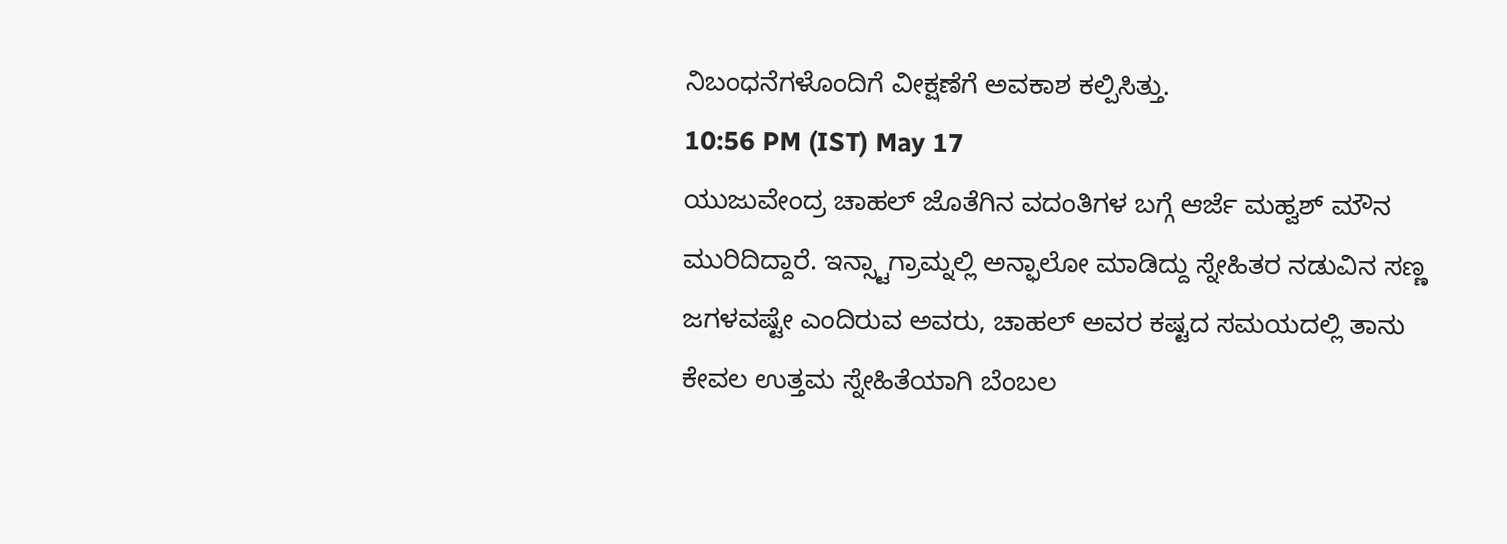ನಿಬಂಧನೆಗಳೊಂದಿಗೆ ವೀಕ್ಷಣೆಗೆ ಅವಕಾಶ ಕಲ್ಪಿಸಿತ್ತು.
10:56 PM (IST) May 17
ಯುಜುವೇಂದ್ರ ಚಾಹಲ್ ಜೊತೆಗಿನ ವದಂತಿಗಳ ಬಗ್ಗೆ ಆರ್ಜೆ ಮಹ್ವಶ್ ಮೌನ ಮುರಿದಿದ್ದಾರೆ. ಇನ್ಸ್ಟಾಗ್ರಾಮ್ನಲ್ಲಿ ಅನ್ಫಾಲೋ ಮಾಡಿದ್ದು ಸ್ನೇಹಿತರ ನಡುವಿನ ಸಣ್ಣ ಜಗಳವಷ್ಟೇ ಎಂದಿರುವ ಅವರು, ಚಾಹಲ್ ಅವರ ಕಷ್ಟದ ಸಮಯದಲ್ಲಿ ತಾನು ಕೇವಲ ಉತ್ತಮ ಸ್ನೇಹಿತೆಯಾಗಿ ಬೆಂಬಲ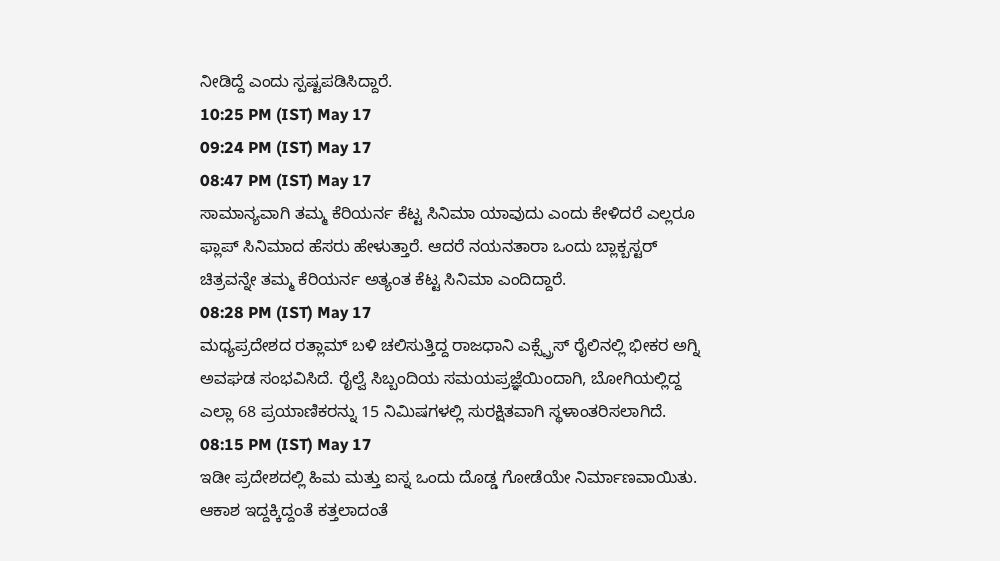ನೀಡಿದ್ದೆ ಎಂದು ಸ್ಪಷ್ಟಪಡಿಸಿದ್ದಾರೆ.
10:25 PM (IST) May 17
09:24 PM (IST) May 17
08:47 PM (IST) May 17
ಸಾಮಾನ್ಯವಾಗಿ ತಮ್ಮ ಕೆರಿಯರ್ನ ಕೆಟ್ಟ ಸಿನಿಮಾ ಯಾವುದು ಎಂದು ಕೇಳಿದರೆ ಎಲ್ಲರೂ ಫ್ಲಾಪ್ ಸಿನಿಮಾದ ಹೆಸರು ಹೇಳುತ್ತಾರೆ. ಆದರೆ ನಯನತಾರಾ ಒಂದು ಬ್ಲಾಕ್ಬಸ್ಟರ್ ಚಿತ್ರವನ್ನೇ ತಮ್ಮ ಕೆರಿಯರ್ನ ಅತ್ಯಂತ ಕೆಟ್ಟ ಸಿನಿಮಾ ಎಂದಿದ್ದಾರೆ.
08:28 PM (IST) May 17
ಮಧ್ಯಪ್ರದೇಶದ ರತ್ಲಾಮ್ ಬಳಿ ಚಲಿಸುತ್ತಿದ್ದ ರಾಜಧಾನಿ ಎಕ್ಸ್ಪ್ರೆಸ್ ರೈಲಿನಲ್ಲಿ ಭೀಕರ ಅಗ್ನಿ ಅವಘಡ ಸಂಭವಿಸಿದೆ. ರೈಲ್ವೆ ಸಿಬ್ಬಂದಿಯ ಸಮಯಪ್ರಜ್ಞೆಯಿಂದಾಗಿ, ಬೋಗಿಯಲ್ಲಿದ್ದ ಎಲ್ಲಾ 68 ಪ್ರಯಾಣಿಕರನ್ನು 15 ನಿಮಿಷಗಳಲ್ಲಿ ಸುರಕ್ಷಿತವಾಗಿ ಸ್ಥಳಾಂತರಿಸಲಾಗಿದೆ.
08:15 PM (IST) May 17
ಇಡೀ ಪ್ರದೇಶದಲ್ಲಿ ಹಿಮ ಮತ್ತು ಐಸ್ನ ಒಂದು ದೊಡ್ಡ ಗೋಡೆಯೇ ನಿರ್ಮಾಣವಾಯಿತು. ಆಕಾಶ ಇದ್ದಕ್ಕಿದ್ದಂತೆ ಕತ್ತಲಾದಂತೆ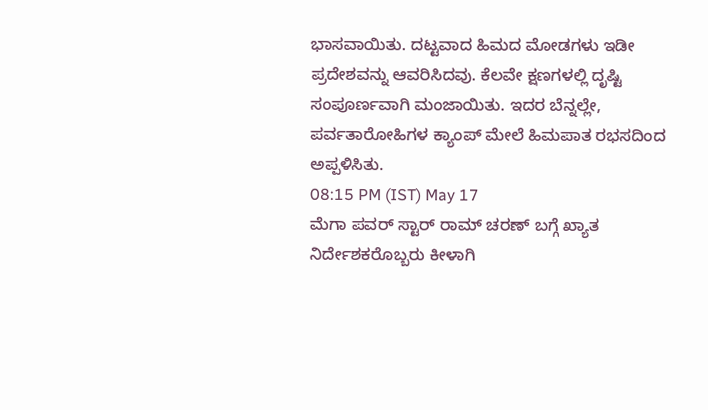ಭಾಸವಾಯಿತು. ದಟ್ಟವಾದ ಹಿಮದ ಮೋಡಗಳು ಇಡೀ ಪ್ರದೇಶವನ್ನು ಆವರಿಸಿದವು. ಕೆಲವೇ ಕ್ಷಣಗಳಲ್ಲಿ ದೃಷ್ಟಿ ಸಂಪೂರ್ಣವಾಗಿ ಮಂಜಾಯಿತು. ಇದರ ಬೆನ್ನಲ್ಲೇ, ಪರ್ವತಾರೋಹಿಗಳ ಕ್ಯಾಂಪ್ ಮೇಲೆ ಹಿಮಪಾತ ರಭಸದಿಂದ ಅಪ್ಪಳಿಸಿತು.
08:15 PM (IST) May 17
ಮೆಗಾ ಪವರ್ ಸ್ಟಾರ್ ರಾಮ್ ಚರಣ್ ಬಗ್ಗೆ ಖ್ಯಾತ ನಿರ್ದೇಶಕರೊಬ್ಬರು ಕೀಳಾಗಿ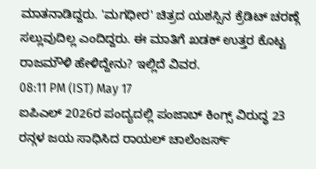ಮಾತನಾಡಿದ್ದರು. 'ಮಗಧೀರ' ಚಿತ್ರದ ಯಶಸ್ಸಿನ ಕ್ರೆಡಿಟ್ ಚರಣ್ಗೆ ಸಲ್ಲುವುದಿಲ್ಲ ಎಂದಿದ್ದರು. ಈ ಮಾತಿಗೆ ಖಡಕ್ ಉತ್ತರ ಕೊಟ್ಟ ರಾಜಮೌಳಿ ಹೇಳಿದ್ದೇನು? ಇಲ್ಲಿದೆ ವಿವರ.
08:11 PM (IST) May 17
ಐಪಿಎಲ್ 2026ರ ಪಂದ್ಯದಲ್ಲಿ ಪಂಜಾಬ್ ಕಿಂಗ್ಸ್ ವಿರುದ್ಧ 23 ರನ್ಗಳ ಜಯ ಸಾಧಿಸಿದ ರಾಯಲ್ ಚಾಲೆಂಜರ್ಸ್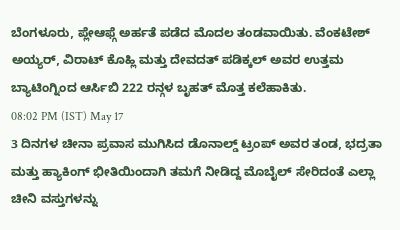ಬೆಂಗಳೂರು, ಪ್ಲೇಆಫ್ಗೆ ಅರ್ಹತೆ ಪಡೆದ ಮೊದಲ ತಂಡವಾಯಿತು. ವೆಂಕಟೇಶ್ ಅಯ್ಯರ್, ವಿರಾಟ್ ಕೊಹ್ಲಿ ಮತ್ತು ದೇವದತ್ ಪಡಿಕ್ಕಲ್ ಅವರ ಉತ್ತಮ ಬ್ಯಾಟಿಂಗ್ನಿಂದ ಆರ್ಸಿಬಿ 222 ರನ್ಗಳ ಬೃಹತ್ ಮೊತ್ತ ಕಲೆಹಾಕಿತು.
08:02 PM (IST) May 17
3 ದಿನಗಳ ಚೀನಾ ಪ್ರವಾಸ ಮುಗಿಸಿದ ಡೊನಾಲ್ಡ್ ಟ್ರಂಪ್ ಅವರ ತಂಡ, ಭದ್ರತಾ ಮತ್ತು ಹ್ಯಾಕಿಂಗ್ ಭೀತಿಯಿಂದಾಗಿ ತಮಗೆ ನೀಡಿದ್ದ ಮೊಬೈಲ್ ಸೇರಿದಂತೆ ಎಲ್ಲಾ ಚೀನಿ ವಸ್ತುಗಳನ್ನು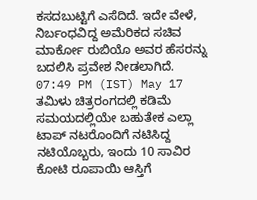ಕಸದಬುಟ್ಟಿಗೆ ಎಸೆದಿದೆ. ಇದೇ ವೇಳೆ, ನಿರ್ಬಂಧವಿದ್ದ ಅಮೆರಿಕದ ಸಚಿವ ಮಾರ್ಕೋ ರುಬಿಯೊ ಅವರ ಹೆಸರನ್ನು ಬದಲಿಸಿ ಪ್ರವೇಶ ನೀಡಲಾಗಿದೆ.
07:49 PM (IST) May 17
ತಮಿಳು ಚಿತ್ರರಂಗದಲ್ಲಿ ಕಡಿಮೆ ಸಮಯದಲ್ಲಿಯೇ ಬಹುತೇಕ ಎಲ್ಲಾ ಟಾಪ್ ನಟರೊಂದಿಗೆ ನಟಿಸಿದ್ದ ನಟಿಯೊಬ್ಬರು, ಇಂದು 10 ಸಾವಿರ ಕೋಟಿ ರೂಪಾಯಿ ಆಸ್ತಿಗೆ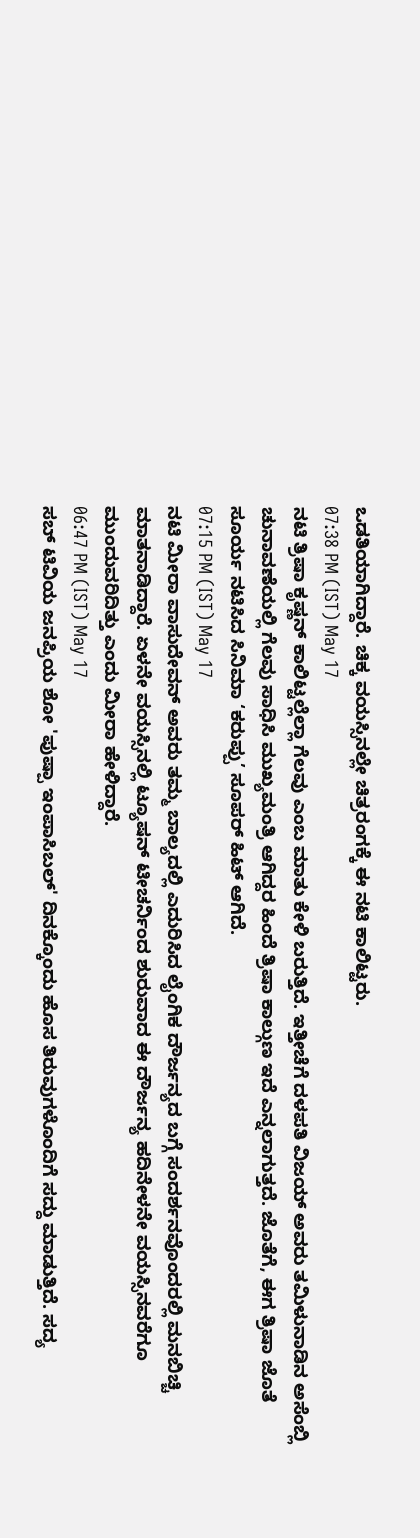ಒಡತಿಯಾಗಿದ್ದಾರೆ. ಚಿಕ್ಕ ವಯಸ್ಸಿನಲ್ಲೇ ಚಿತ್ರರಂಗಕ್ಕೆ ಈ ನಟಿ ಕಾಲಿಟ್ಟರು.
07:38 PM (IST) May 17
ನಟಿ ತ್ರಿಷಾ ಕೃಷ್ಣನ್ ಕಾಲಿಟ್ಟಲ್ಲೆಲ್ಲಾ ಗೆಲವು ಎಂಬ ಮಾತು ಕೇಳಿ ಬರುತ್ತಿದೆ. ಇತ್ತೀಚೆಗೆ ದಳಪತಿ ವಿಜಯ್ ಅವರು ತಮಿಳುನಾಡಿನ ಅಸೆಂಬ್ಲಿ ಚುನಾವಣೆಯಲ್ಲಿ ಗೆಲವು ಸಾಧಿಸಿ ಮುಖ್ಯಮಂತ್ರಿ ಆಗಿದ್ದರ ಹಿಂದೆ ತ್ರಿಷಾ ಕಾಲ್ಗುಣ ಇದೆ ಎನ್ನಲಾಗುತ್ತದೆ. ಜೊತೆಗೆ, ಈಗ ತ್ರಿಷಾ ಜೊತೆ ಸೂರ್ಯ ನಟಿಸಿದ ಸಿನಿಮಾ ‘ಕರುಪ್ಪು’ ಸೂಪರ್ ಹಿಟ್ ಆಗಿದೆ.
07:15 PM (IST) May 17
ನಟಿ ಮೀರಾ ವಾಸುದೇವನ್ ಅವರು ತಮ್ಮ ಬಾಲ್ಯದಲ್ಲಿ ಎದುರಿಸಿದ ಲೈಂಗಿಕ ದೌರ್ಜನ್ಯದ ಬಗ್ಗೆ ಸಂದರ್ಶನವೊಂದರಲ್ಲಿ ಮನಬಿಚ್ಚಿ ಮಾತನಾಡಿದ್ದಾರೆ. ಏಳನೇ ವಯಸ್ಸಿನಲ್ಲಿ ಟ್ಯೂಷನ್ ಟೀಚರ್ನಿಂದ ಶುರುವಾದ ಈ ದೌರ್ಜನ್ಯ ಹದಿನೇಳನೇ ವಯಸ್ಸಿನವರೆಗೂ ಮುಂದುವರಿದಿತ್ತು ಎಂದು ಮೀರಾ ಹೇಳಿದ್ದಾರೆ.
06:47 PM (IST) May 17
ಸಬ್ ಟಿವಿಯ ಜನಪ್ರಿಯ ಶೋ 'ಪುಷ್ಪಾ ಇಂಪಾಸಿಬಲ್' ದಿನಕ್ಕೊಂದು ಹೊಸ ತಿರುವುಗಳೊಂದಿಗೆ ಸದ್ದು ಮಾಡುತ್ತಿದೆ. ಸದ್ಯ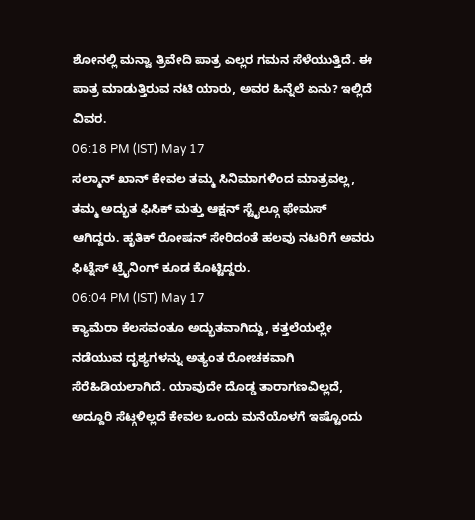ಶೋನಲ್ಲಿ ಮನ್ವಾ ತ್ರಿವೇದಿ ಪಾತ್ರ ಎಲ್ಲರ ಗಮನ ಸೆಳೆಯುತ್ತಿದೆ. ಈ ಪಾತ್ರ ಮಾಡುತ್ತಿರುವ ನಟಿ ಯಾರು, ಅವರ ಹಿನ್ನೆಲೆ ಏನು? ಇಲ್ಲಿದೆ ವಿವರ.
06:18 PM (IST) May 17
ಸಲ್ಮಾನ್ ಖಾನ್ ಕೇವಲ ತಮ್ಮ ಸಿನಿಮಾಗಳಿಂದ ಮಾತ್ರವಲ್ಲ, ತಮ್ಮ ಅದ್ಭುತ ಫಿಸಿಕ್ ಮತ್ತು ಆಕ್ಷನ್ ಸ್ಟೈಲ್ಗೂ ಫೇಮಸ್ ಆಗಿದ್ದರು. ಹೃತಿಕ್ ರೋಷನ್ ಸೇರಿದಂತೆ ಹಲವು ನಟರಿಗೆ ಅವರು ಫಿಟ್ನೆಸ್ ಟ್ರೈನಿಂಗ್ ಕೂಡ ಕೊಟ್ಟಿದ್ದರು.
06:04 PM (IST) May 17
ಕ್ಯಾಮೆರಾ ಕೆಲಸವಂತೂ ಅದ್ಭುತವಾಗಿದ್ದು, ಕತ್ತಲೆಯಲ್ಲೇ ನಡೆಯುವ ದೃಶ್ಯಗಳನ್ನು ಅತ್ಯಂತ ರೋಚಕವಾಗಿ ಸೆರೆಹಿಡಿಯಲಾಗಿದೆ. ಯಾವುದೇ ದೊಡ್ಡ ತಾರಾಗಣವಿಲ್ಲದೆ, ಅದ್ದೂರಿ ಸೆಟ್ಗಳಿಲ್ಲದೆ ಕೇವಲ ಒಂದು ಮನೆಯೊಳಗೆ ಇಷ್ಟೊಂದು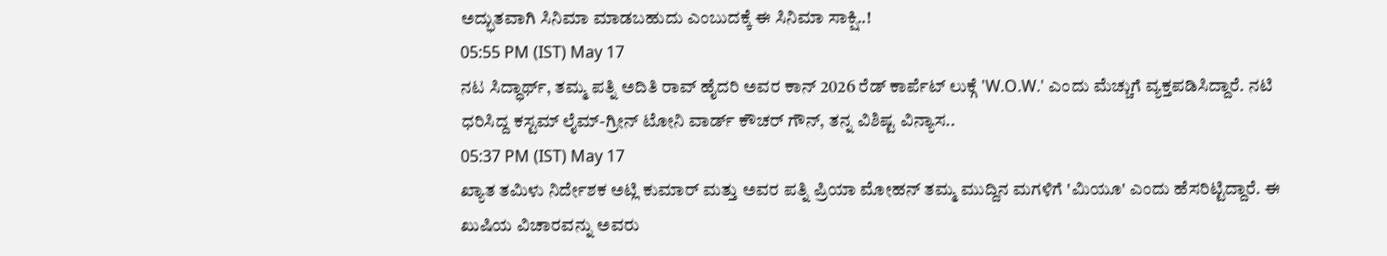ಅದ್ಭುತವಾಗಿ ಸಿನಿಮಾ ಮಾಡಬಹುದು ಎಂಬುದಕ್ಕೆ ಈ ಸಿನಿಮಾ ಸಾಕ್ಷಿ..!
05:55 PM (IST) May 17
ನಟ ಸಿದ್ಧಾರ್ಥ್, ತಮ್ಮ ಪತ್ನಿ ಅದಿತಿ ರಾವ್ ಹೈದರಿ ಅವರ ಕಾನ್ 2026 ರೆಡ್ ಕಾರ್ಪೆಟ್ ಲುಕ್ಗೆ 'W.O.W.' ಎಂದು ಮೆಚ್ಚುಗೆ ವ್ಯಕ್ತಪಡಿಸಿದ್ದಾರೆ. ನಟಿ ಧರಿಸಿದ್ದ ಕಸ್ಟಮ್ ಲೈಮ್-ಗ್ರೀನ್ ಟೋನಿ ವಾರ್ಡ್ ಕೌಚರ್ ಗೌನ್, ತನ್ನ ವಿಶಿಷ್ಟ ವಿನ್ಯಾಸ..
05:37 PM (IST) May 17
ಖ್ಯಾತ ತಮಿಳು ನಿರ್ದೇಶಕ ಅಟ್ಲಿ ಕುಮಾರ್ ಮತ್ತು ಅವರ ಪತ್ನಿ ಪ್ರಿಯಾ ಮೋಹನ್ ತಮ್ಮ ಮುದ್ದಿನ ಮಗಳಿಗೆ 'ಮಿಯೂ' ಎಂದು ಹೆಸರಿಟ್ಟಿದ್ದಾರೆ. ಈ ಖುಷಿಯ ವಿಚಾರವನ್ನು ಅವರು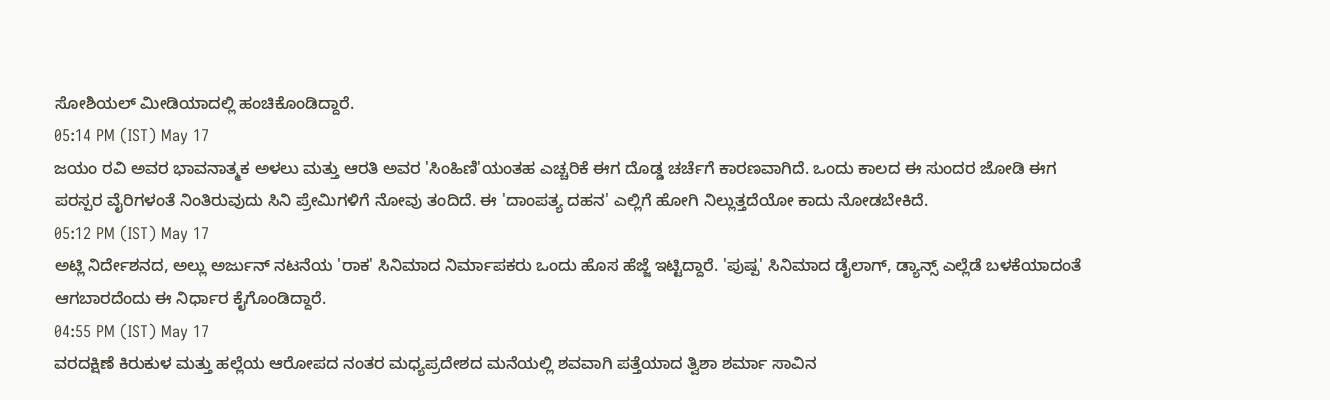ಸೋಶಿಯಲ್ ಮೀಡಿಯಾದಲ್ಲಿ ಹಂಚಿಕೊಂಡಿದ್ದಾರೆ.
05:14 PM (IST) May 17
ಜಯಂ ರವಿ ಅವರ ಭಾವನಾತ್ಮಕ ಅಳಲು ಮತ್ತು ಆರತಿ ಅವರ 'ಸಿಂಹಿಣಿ'ಯಂತಹ ಎಚ್ಚರಿಕೆ ಈಗ ದೊಡ್ಡ ಚರ್ಚೆಗೆ ಕಾರಣವಾಗಿದೆ. ಒಂದು ಕಾಲದ ಈ ಸುಂದರ ಜೋಡಿ ಈಗ ಪರಸ್ಪರ ವೈರಿಗಳಂತೆ ನಿಂತಿರುವುದು ಸಿನಿ ಪ್ರೇಮಿಗಳಿಗೆ ನೋವು ತಂದಿದೆ. ಈ 'ದಾಂಪತ್ಯ ದಹನ' ಎಲ್ಲಿಗೆ ಹೋಗಿ ನಿಲ್ಲುತ್ತದೆಯೋ ಕಾದು ನೋಡಬೇಕಿದೆ.
05:12 PM (IST) May 17
ಅಟ್ಲಿ ನಿರ್ದೇಶನದ, ಅಲ್ಲು ಅರ್ಜುನ್ ನಟನೆಯ 'ರಾಕ' ಸಿನಿಮಾದ ನಿರ್ಮಾಪಕರು ಒಂದು ಹೊಸ ಹೆಜ್ಜೆ ಇಟ್ಟಿದ್ದಾರೆ. 'ಪುಷ್ಪ' ಸಿನಿಮಾದ ಡೈಲಾಗ್, ಡ್ಯಾನ್ಸ್ ಎಲ್ಲೆಡೆ ಬಳಕೆಯಾದಂತೆ ಆಗಬಾರದೆಂದು ಈ ನಿರ್ಧಾರ ಕೈಗೊಂಡಿದ್ದಾರೆ.
04:55 PM (IST) May 17
ವರದಕ್ಷಿಣೆ ಕಿರುಕುಳ ಮತ್ತು ಹಲ್ಲೆಯ ಆರೋಪದ ನಂತರ ಮಧ್ಯಪ್ರದೇಶದ ಮನೆಯಲ್ಲಿ ಶವವಾಗಿ ಪತ್ತೆಯಾದ ತ್ವಿಶಾ ಶರ್ಮಾ ಸಾವಿನ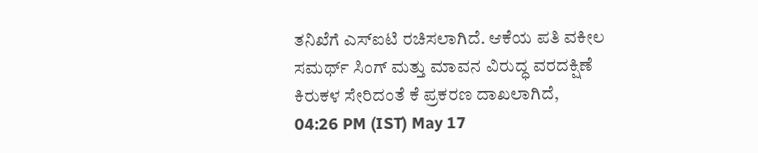ತನಿಖೆಗೆ ಎಸ್ಐಟಿ ರಚಿಸಲಾಗಿದೆ. ಆಕೆಯ ಪತಿ ವಕೀಲ ಸಮರ್ಥ್ ಸಿಂಗ್ ಮತ್ತು ಮಾವನ ವಿರುದ್ಧ ವರದಕ್ಷಿಣೆ ಕಿರುಕಳ ಸೇರಿದಂತೆ ಕೆ ಪ್ರಕರಣ ದಾಖಲಾಗಿದೆ,
04:26 PM (IST) May 17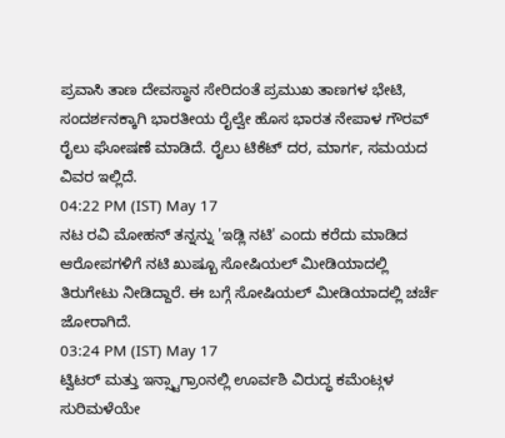ಪ್ರವಾಸಿ ತಾಣ ದೇವಸ್ಥಾನ ಸೇರಿದಂತೆ ಪ್ರಮುಖ ತಾಣಗಳ ಭೇಟಿ, ಸಂದರ್ಶನಕ್ಕಾಗಿ ಭಾರತೀಯ ರೈಲ್ವೇ ಹೊಸ ಭಾರತ ನೇಪಾಳ ಗೌರವ್ ರೈಲು ಘೋಷಣೆ ಮಾಡಿದೆ. ರೈಲು ಟಿಕೆಟ್ ದರ, ಮಾರ್ಗ, ಸಮಯದ ವಿವರ ಇಲ್ಲಿದೆ.
04:22 PM (IST) May 17
ನಟ ರವಿ ಮೋಹನ್ ತನ್ನನ್ನು 'ಇಡ್ಲಿ ನಟಿ' ಎಂದು ಕರೆದು ಮಾಡಿದ ಆರೋಪಗಳಿಗೆ ನಟಿ ಖುಷ್ಬೂ ಸೋಷಿಯಲ್ ಮೀಡಿಯಾದಲ್ಲಿ ತಿರುಗೇಟು ನೀಡಿದ್ದಾರೆ. ಈ ಬಗ್ಗೆ ಸೋಷಿಯಲ್ ಮೀಡಿಯಾದಲ್ಲಿ ಚರ್ಚೆ ಜೋರಾಗಿದೆ.
03:24 PM (IST) May 17
ಟ್ವಿಟರ್ ಮತ್ತು ಇನ್ಸ್ಟಾಗ್ರಾಂನಲ್ಲಿ ಊರ್ವಶಿ ವಿರುದ್ಧ ಕಮೆಂಟ್ಗಳ ಸುರಿಮಳೆಯೇ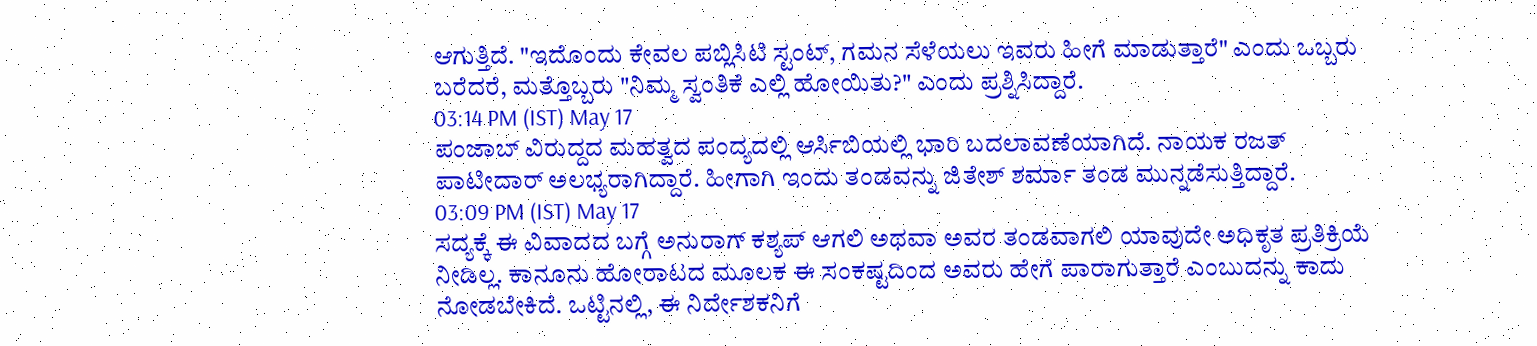ಆಗುತ್ತಿದೆ. "ಇದೊಂದು ಕೇವಲ ಪಬ್ಲಿಸಿಟಿ ಸ್ಟಂಟ್, ಗಮನ ಸೆಳೆಯಲು ಇವರು ಹೀಗೆ ಮಾಡುತ್ತಾರೆ" ಎಂದು ಒಬ್ಬರು ಬರೆದರೆ, ಮತ್ತೊಬ್ಬರು "ನಿಮ್ಮ ಸ್ವಂತಿಕೆ ಎಲ್ಲಿ ಹೋಯಿತು?" ಎಂದು ಪ್ರಶ್ನಿಸಿದ್ದಾರೆ.
03:14 PM (IST) May 17
ಪಂಜಾಬ್ ವಿರುದ್ದದ ಮಹತ್ವದ ಪಂದ್ಯದಲ್ಲಿ ಆರ್ಸಿಬಿಯಲ್ಲಿ ಭಾರಿ ಬದಲಾವಣೆಯಾಗಿದೆ. ನಾಯಕ ರಜತ್ ಪಾಟೀದಾರ್ ಅಲಭ್ಯರಾಗಿದ್ದಾರೆ. ಹೀಗಾಗಿ ಇಂದು ತಂಡವನ್ನು ಜಿತೇಶ್ ಶರ್ಮಾ ತಂಡ ಮುನ್ನಡೆಸುತ್ತಿದ್ದಾರೆ.
03:09 PM (IST) May 17
ಸದ್ಯಕ್ಕೆ ಈ ವಿವಾದದ ಬಗ್ಗೆ ಅನುರಾಗ್ ಕಶ್ಯಪ್ ಆಗಲಿ ಅಥವಾ ಅವರ ತಂಡವಾಗಲಿ ಯಾವುದೇ ಅಧಿಕೃತ ಪ್ರತಿಕ್ರಿಯೆ ನೀಡಿಲ್ಲ. ಕಾನೂನು ಹೋರಾಟದ ಮೂಲಕ ಈ ಸಂಕಷ್ಟದಿಂದ ಅವರು ಹೇಗೆ ಪಾರಾಗುತ್ತಾರೆ ಎಂಬುದನ್ನು ಕಾದು ನೋಡಬೇಕಿದೆ. ಒಟ್ಟಿನಲ್ಲಿ, ಈ ನಿರ್ದೇಶಕನಿಗೆ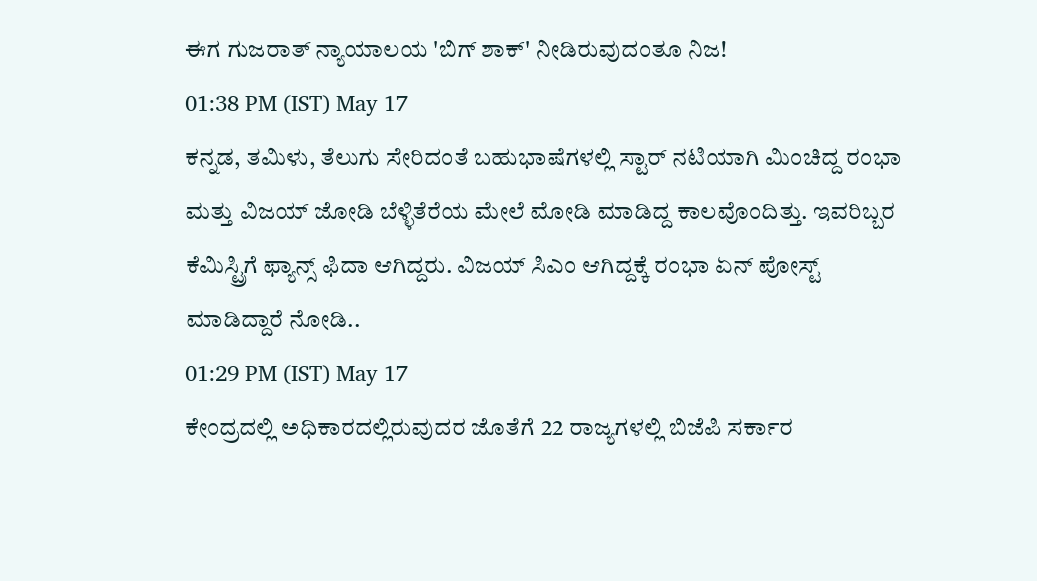ಈಗ ಗುಜರಾತ್ ನ್ಯಾಯಾಲಯ 'ಬಿಗ್ ಶಾಕ್' ನೀಡಿರುವುದಂತೂ ನಿಜ!
01:38 PM (IST) May 17
ಕನ್ನಡ, ತಮಿಳು, ತೆಲುಗು ಸೇರಿದಂತೆ ಬಹುಭಾಷೆಗಳಲ್ಲಿ ಸ್ಟಾರ್ ನಟಿಯಾಗಿ ಮಿಂಚಿದ್ದ ರಂಭಾ ಮತ್ತು ವಿಜಯ್ ಜೋಡಿ ಬೆಳ್ಳಿತೆರೆಯ ಮೇಲೆ ಮೋಡಿ ಮಾಡಿದ್ದ ಕಾಲವೊಂದಿತ್ತು. ಇವರಿಬ್ಬರ ಕೆಮಿಸ್ಟ್ರಿಗೆ ಫ್ಯಾನ್ಸ್ ಫಿದಾ ಆಗಿದ್ದರು. ವಿಜಯ್ ಸಿಎಂ ಆಗಿದ್ದಕ್ಕೆ ರಂಭಾ ಏನ್ ಪೋಸ್ಟ್ ಮಾಡಿದ್ದಾರೆ ನೋಡಿ..
01:29 PM (IST) May 17
ಕೇಂದ್ರದಲ್ಲಿ ಅಧಿಕಾರದಲ್ಲಿರುವುದರ ಜೊತೆಗೆ 22 ರಾಜ್ಯಗಳಲ್ಲಿ ಬಿಜೆಪಿ ಸರ್ಕಾರ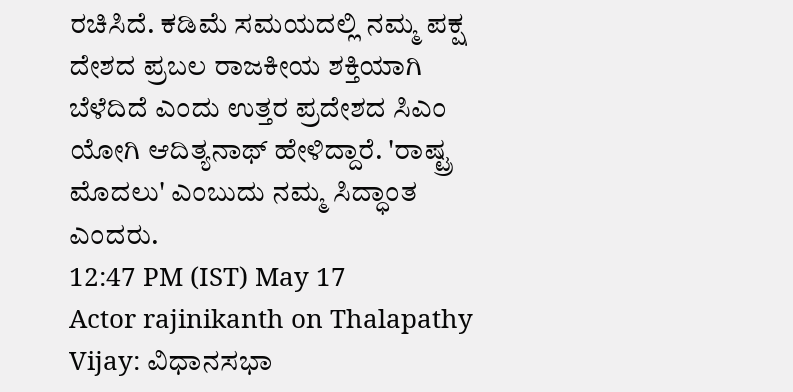ರಚಿಸಿದೆ. ಕಡಿಮೆ ಸಮಯದಲ್ಲಿ ನಮ್ಮ ಪಕ್ಷ ದೇಶದ ಪ್ರಬಲ ರಾಜಕೀಯ ಶಕ್ತಿಯಾಗಿ ಬೆಳೆದಿದೆ ಎಂದು ಉತ್ತರ ಪ್ರದೇಶದ ಸಿಎಂ ಯೋಗಿ ಆದಿತ್ಯನಾಥ್ ಹೇಳಿದ್ದಾರೆ. 'ರಾಷ್ಟ್ರ ಮೊದಲು' ಎಂಬುದು ನಮ್ಮ ಸಿದ್ಧಾಂತ ಎಂದರು.
12:47 PM (IST) May 17
Actor rajinikanth on Thalapathy Vijay: ವಿಧಾನಸಭಾ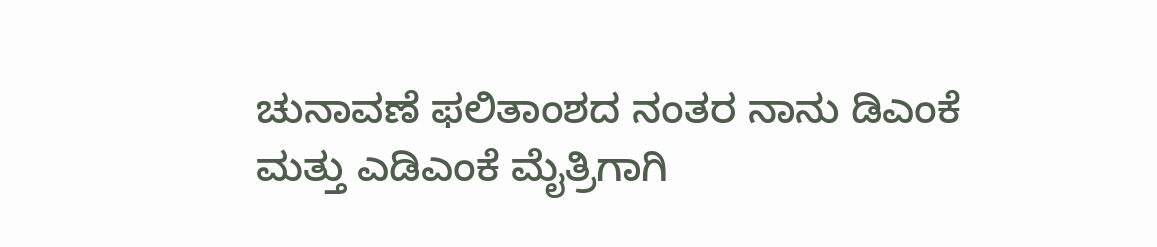ಚುನಾವಣೆ ಫಲಿತಾಂಶದ ನಂತರ ನಾನು ಡಿಎಂಕೆ ಮತ್ತು ಎಡಿಎಂಕೆ ಮೈತ್ರಿಗಾಗಿ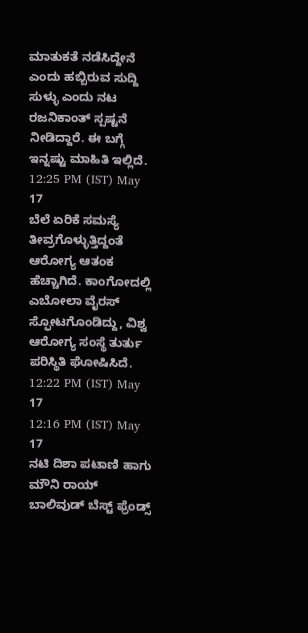ಮಾತುಕತೆ ನಡೆಸಿದ್ದೇನೆ ಎಂದು ಹಬ್ಬಿರುವ ಸುದ್ದಿ ಸುಳ್ಳು ಎಂದು ನಟ ರಜನಿಕಾಂತ್ ಸ್ಪಷ್ಟನೆ ನೀಡಿದ್ದಾರೆ. ಈ ಬಗ್ಗೆ ಇನ್ನಷ್ಟು ಮಾಹಿತಿ ಇಲ್ಲಿದೆ.
12:25 PM (IST) May 17
ಬೆಲೆ ಏರಿಕೆ ಸಮಸ್ಯೆ ತೀವ್ರಗೊಳ್ಳುತ್ತಿದ್ದಂತೆ ಆರೋಗ್ಯ ಆತಂಕ ಹೆಚ್ಚಾಗಿದೆ. ಕಾಂಗೋದಲ್ಲಿ ಎಬೋಲಾ ವೈರಸ್ ಸ್ಫೋಟಗೊಂಡಿದ್ದು, ವಿಶ್ವ ಆರೋಗ್ಯ ಸಂಸ್ಥೆ ತುರ್ತು ಪರಿಸ್ಥಿತಿ ಘೋಷಿಸಿದೆ.
12:22 PM (IST) May 17
12:16 PM (IST) May 17
ನಟಿ ದಿಶಾ ಪಟಾಣಿ ಹಾಗು ಮೌನಿ ರಾಯ್ ಬಾಲಿವುಡ್ ಬೆಸ್ಟ್ ಫ್ರೆಂಡ್ಸ್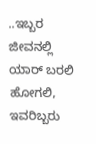..ಇಬ್ಬರ ಜೀವನಲ್ಲಿ ಯಾರ್ ಬರಲಿ ಹೋಗಲಿ, ಇವರಿಬ್ಬರು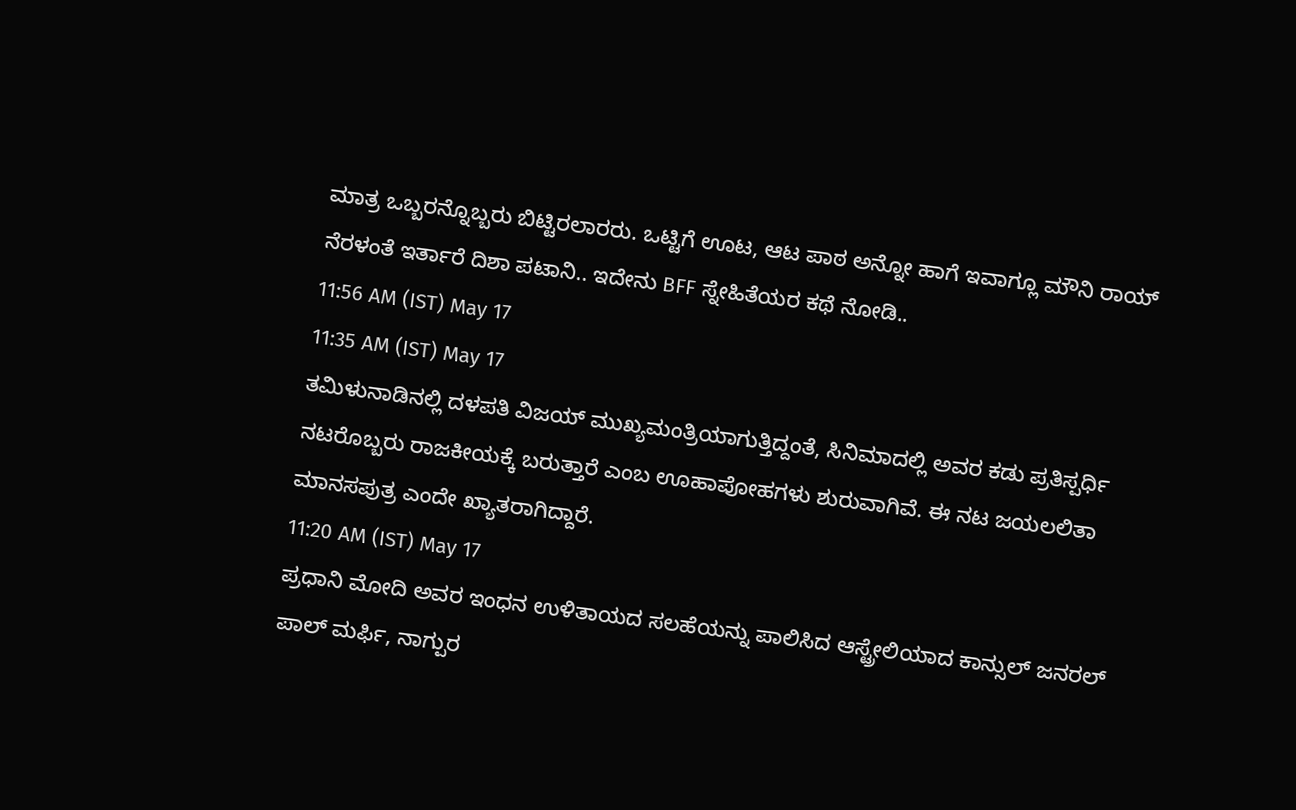ಮಾತ್ರ ಒಬ್ಬರನ್ನೊಬ್ಬರು ಬಿಟ್ಟಿರಲಾರರು. ಒಟ್ಟಿಗೆ ಊಟ, ಆಟ ಪಾಠ ಅನ್ನೋ ಹಾಗೆ ಇವಾಗ್ಲೂ ಮೌನಿ ರಾಯ್ ನೆರಳಂತೆ ಇರ್ತಾರೆ ದಿಶಾ ಪಟಾನಿ.. ಇದೇನು BFF ಸ್ನೇಹಿತೆಯರ ಕಥೆ ನೋಡಿ..
11:56 AM (IST) May 17
11:35 AM (IST) May 17
ತಮಿಳುನಾಡಿನಲ್ಲಿ ದಳಪತಿ ವಿಜಯ್ ಮುಖ್ಯಮಂತ್ರಿಯಾಗುತ್ತಿದ್ದಂತೆ, ಸಿನಿಮಾದಲ್ಲಿ ಅವರ ಕಡು ಪ್ರತಿಸ್ಪರ್ಧಿ ನಟರೊಬ್ಬರು ರಾಜಕೀಯಕ್ಕೆ ಬರುತ್ತಾರೆ ಎಂಬ ಊಹಾಪೋಹಗಳು ಶುರುವಾಗಿವೆ. ಈ ನಟ ಜಯಲಲಿತಾ ಮಾನಸಪುತ್ರ ಎಂದೇ ಖ್ಯಾತರಾಗಿದ್ದಾರೆ.
11:20 AM (IST) May 17
ಪ್ರಧಾನಿ ಮೋದಿ ಅವರ ಇಂಧನ ಉಳಿತಾಯದ ಸಲಹೆಯನ್ನು ಪಾಲಿಸಿದ ಆಸ್ಟ್ರೇಲಿಯಾದ ಕಾನ್ಸುಲ್ ಜನರಲ್ ಪಾಲ್ ಮರ್ಫಿ, ನಾಗ್ಪುರ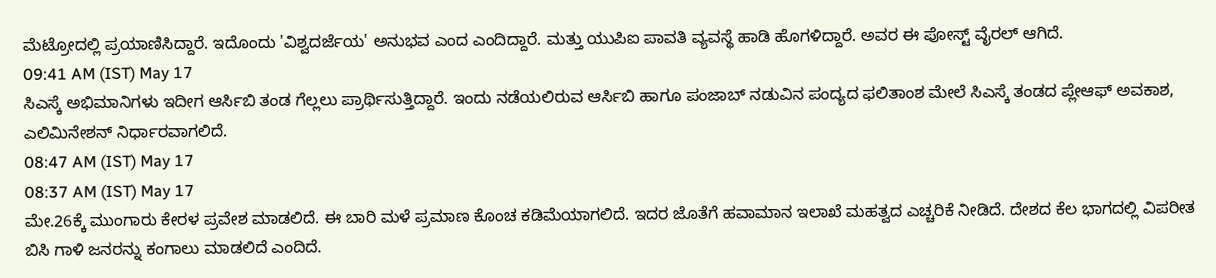ಮೆಟ್ರೋದಲ್ಲಿ ಪ್ರಯಾಣಿಸಿದ್ದಾರೆ. ಇದೊಂದು 'ವಿಶ್ವದರ್ಜೆಯ' ಅನುಭವ ಎಂದ ಎಂದಿದ್ದಾರೆ. ಮತ್ತು ಯುಪಿಐ ಪಾವತಿ ವ್ಯವಸ್ಥೆ ಹಾಡಿ ಹೊಗಳಿದ್ದಾರೆ. ಅವರ ಈ ಪೋಸ್ಟ್ ವೈರಲ್ ಆಗಿದೆ.
09:41 AM (IST) May 17
ಸಿಎಸ್ಕೆ ಅಭಿಮಾನಿಗಳು ಇದೀಗ ಆರ್ಸಿಬಿ ತಂಡ ಗೆಲ್ಲಲು ಪ್ರಾರ್ಥಿಸುತ್ತಿದ್ದಾರೆ. ಇಂದು ನಡೆಯಲಿರುವ ಆರ್ಸಿಬಿ ಹಾಗೂ ಪಂಜಾಬ್ ನಡುವಿನ ಪಂದ್ಯದ ಫಲಿತಾಂಶ ಮೇಲೆ ಸಿಎಸ್ಕೆ ತಂಡದ ಪ್ಲೇಆಫ್ ಅವಕಾಶ, ಎಲಿಮಿನೇಶನ್ ನಿರ್ಧಾರವಾಗಲಿದೆ.
08:47 AM (IST) May 17
08:37 AM (IST) May 17
ಮೇ.26ಕ್ಕೆ ಮುಂಗಾರು ಕೇರಳ ಪ್ರವೇಶ ಮಾಡಲಿದೆ. ಈ ಬಾರಿ ಮಳೆ ಪ್ರಮಾಣ ಕೊಂಚ ಕಡಿಮೆಯಾಗಲಿದೆ. ಇದರ ಜೊತೆಗೆ ಹವಾಮಾನ ಇಲಾಖೆ ಮಹತ್ವದ ಎಚ್ಚರಿಕೆ ನೀಡಿದೆ. ದೇಶದ ಕೆಲ ಭಾಗದಲ್ಲಿ ವಿಪರೀತ ಬಿಸಿ ಗಾಳಿ ಜನರನ್ನು ಕಂಗಾಲು ಮಾಡಲಿದೆ ಎಂದಿದೆ.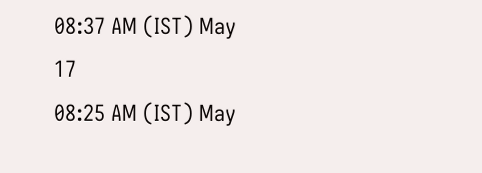08:37 AM (IST) May 17
08:25 AM (IST) May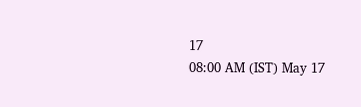17
08:00 AM (IST) May 17